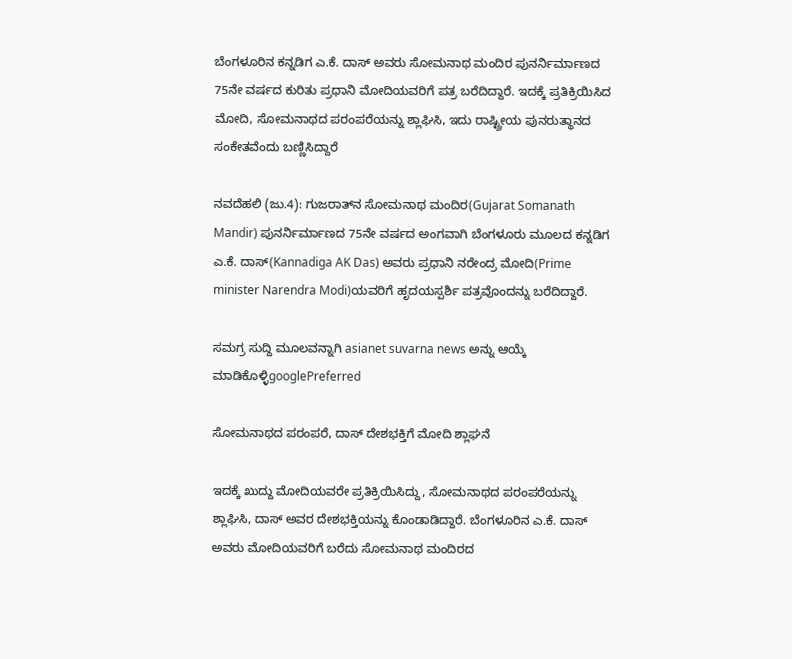ಬೆಂಗಳೂರಿನ ಕನ್ನಡಿಗ ಎ.ಕೆ. ದಾಸ್ ಅವರು ಸೋಮನಾಥ ಮಂದಿರ ಪುನರ್ನಿರ್ಮಾಣದ 75ನೇ ವರ್ಷದ ಕುರಿತು ಪ್ರಧಾನಿ ಮೋದಿಯವರಿಗೆ ಪತ್ರ ಬರೆದಿದ್ದಾರೆ. ಇದಕ್ಕೆ ಪ್ರತಿಕ್ರಿಯಿಸಿದ ಮೋದಿ, ಸೋಮನಾಥದ ಪರಂಪರೆಯನ್ನು ಶ್ಲಾಘಿಸಿ, ಇದು ರಾಷ್ಟ್ರೀಯ ಪುನರುತ್ಥಾನದ ಸಂಕೇತವೆಂದು ಬಣ್ಣಿಸಿದ್ದಾರೆ

ನವದೆಹಲಿ (ಜು.4): ಗುಜರಾತ್‌ನ ಸೋಮನಾಥ ಮಂದಿರ(Gujarat Somanath Mandir) ಪುನರ್ನಿರ್ಮಾಣದ 75ನೇ ವರ್ಷದ ಅಂಗವಾಗಿ ಬೆಂಗಳೂರು ಮೂಲದ ಕನ್ನಡಿಗ ಎ.ಕೆ. ದಾಸ್‌(Kannadiga AK Das) ಅವರು ಪ್ರಧಾನಿ ನರೇಂದ್ರ ಮೋದಿ(Prime minister Narendra Modi)ಯವರಿಗೆ ಹೃದಯಸ್ಪರ್ಶಿ ಪತ್ರವೊಂದನ್ನು ಬರೆದಿದ್ದಾರೆ.

ಸಮಗ್ರ ಸುದ್ದಿ ಮೂಲವನ್ನಾಗಿ asianet suvarna news ಅನ್ನು ಆಯ್ಕೆ ಮಾಡಿಕೊಳ್ಳಿgooglePreferred

ಸೋಮನಾಥದ ಪರಂಪರೆ, ದಾಸ್ ದೇಶಭಕ್ತಿಗೆ ಮೋದಿ ಶ್ಲಾಘನೆ

ಇದಕ್ಕೆ ಖುದ್ದು ಮೋದಿಯವರೇ ಪ್ರತಿಕ್ರಿಯಿಸಿದ್ದು, ಸೋಮನಾಥದ ಪರಂಪರೆಯನ್ನು ಶ್ಲಾಘಿಸಿ, ದಾಸ್ ಅವರ ದೇಶಭಕ್ತಿಯನ್ನು ಕೊಂಡಾಡಿದ್ದಾರೆ. ಬೆಂಗಳೂರಿನ ಎ.ಕೆ. ದಾಸ್ ಅವರು ಮೋದಿಯವರಿಗೆ ಬರೆದು ಸೋಮನಾಥ ಮಂದಿರದ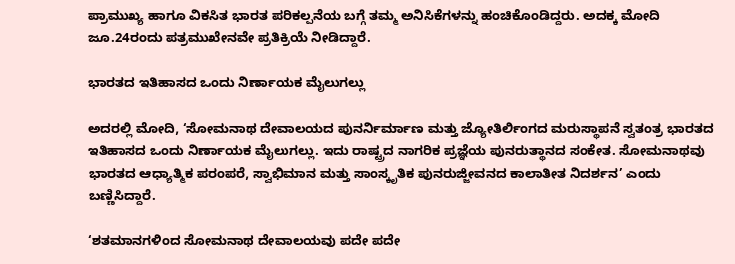ಪ್ರಾಮುಖ್ಯ ಹಾಗೂ ವಿಕಸಿತ ಭಾರತ ಪರಿಕಲ್ಪನೆಯ ಬಗ್ಗೆ ತಮ್ಮ ಅನಿಸಿಕೆಗಳನ್ನು ಹಂಚಿಕೊಂಡಿದ್ದರು. ಅದಕ್ಕ ಮೋದಿ ಜೂ.24ರಂದು ಪತ್ರಮುಖೇನವೇ ಪ್ರತಿಕ್ರಿಯೆ ನೀಡಿದ್ದಾರೆ.

ಭಾರತದ ಇತಿಹಾಸದ ಒಂದು ನಿರ್ಣಾಯಕ ಮೈಲುಗಲ್ಲು

ಅದರಲ್ಲಿ ಮೋದಿ, ‘ಸೋಮನಾಥ ದೇವಾಲಯದ ಪುನರ್ನಿರ್ಮಾಣ ಮತ್ತು ಜ್ಯೋತಿರ್ಲಿಂಗದ ಮರುಸ್ಥಾಪನೆ ಸ್ವತಂತ್ರ ಭಾರತದ ಇತಿಹಾಸದ ಒಂದು ನಿರ್ಣಾಯಕ ಮೈಲುಗಲ್ಲು. ಇದು ರಾಷ್ಟ್ರದ ನಾಗರಿಕ ಪ್ರಜ್ಞೆಯ ಪುನರುತ್ಥಾನದ ಸಂಕೇತ. ಸೋಮನಾಥವು ಭಾರತದ ಆಧ್ಯಾತ್ಮಿಕ ಪರಂಪರೆ, ಸ್ವಾಭಿಮಾನ ಮತ್ತು ಸಾಂಸ್ಕೃತಿಕ ಪುನರುಜ್ಜೀವನದ ಕಾಲಾತೀತ ನಿದರ್ಶನ’ ಎಂದು ಬಣ್ಣಿಸಿದ್ದಾರೆ.

‘ಶತಮಾನಗಳಿಂದ ಸೋಮನಾಥ ದೇವಾಲಯವು ಪದೇ ಪದೇ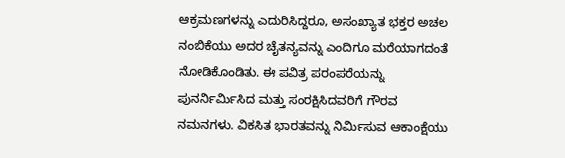ಆಕ್ರಮಣಗಳನ್ನು ಎದುರಿಸಿದ್ದರೂ, ಅಸಂಖ್ಯಾತ ಭಕ್ತರ ಅಚಲ ನಂಬಿಕೆಯು ಅದರ ಚೈತನ್ಯವನ್ನು ಎಂದಿಗೂ ಮರೆಯಾಗದಂತೆ ನೋಡಿಕೊಂಡಿತು. ಈ ಪವಿತ್ರ ಪರಂಪರೆಯನ್ನು ಪುನರ್ನಿರ್ಮಿಸಿದ ಮತ್ತು ಸಂರಕ್ಷಿಸಿದವರಿಗೆ ಗೌರವ ನಮನಗಳು. ವಿಕಸಿತ ಭಾರತವನ್ನು ನಿರ್ಮಿಸುವ ಆಕಾಂಕ್ಷೆಯು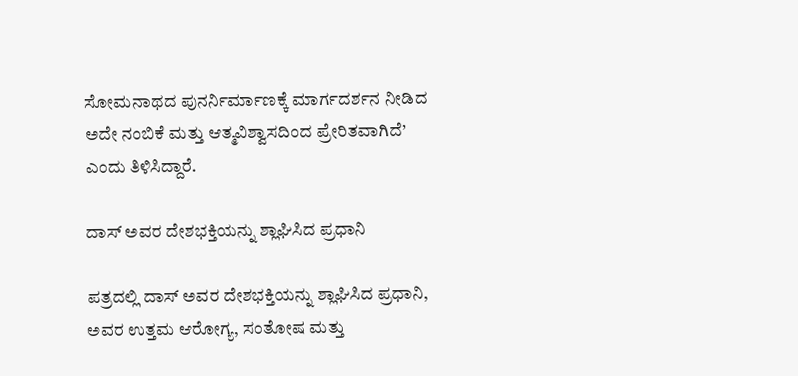ಸೋಮನಾಥದ ಪುನರ್ನಿರ್ಮಾಣಕ್ಕೆ ಮಾರ್ಗದರ್ಶನ ನೀಡಿದ ಅದೇ ನಂಬಿಕೆ ಮತ್ತು ಆತ್ಮವಿಶ್ವಾಸದಿಂದ ಪ್ರೇರಿತವಾಗಿದೆ’ ಎಂದು ತಿಳಿಸಿದ್ದಾರೆ.

ದಾಸ್ ಅವರ ದೇಶಭಕ್ತಿಯನ್ನು ಶ್ಲಾಘಿಸಿದ ಪ್ರಧಾನಿ

ಪತ್ರದಲ್ಲಿ ದಾಸ್ ಅವರ ದೇಶಭಕ್ತಿಯನ್ನು ಶ್ಲಾಘಿಸಿದ ಪ್ರಧಾನಿ, ಅವರ ಉತ್ತಮ ಆರೋಗ್ಯ, ಸಂತೋಷ ಮತ್ತು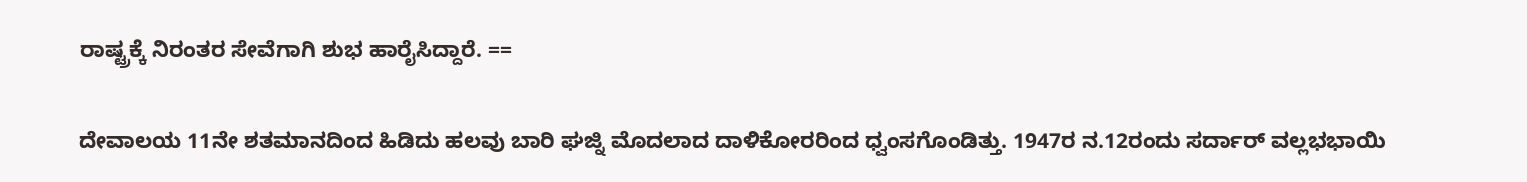ರಾಷ್ಟ್ರಕ್ಕೆ ನಿರಂತರ ಸೇವೆಗಾಗಿ ಶುಭ ಹಾರೈಸಿದ್ದಾರೆ. ==

ದೇವಾಲಯ 11ನೇ ಶತಮಾನದಿಂದ ಹಿಡಿದು ಹಲವು ಬಾರಿ ಘಜ್ನಿ ಮೊದಲಾದ ದಾಳಿಕೋರರಿಂದ ಧ್ವಂಸಗೊಂಡಿತ್ತು. 1947ರ ನ.12ರಂದು ಸರ್ದಾರ್ ವಲ್ಲಭಭಾಯಿ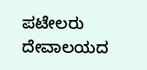ಪಟೇಲರು ದೇವಾಲಯದ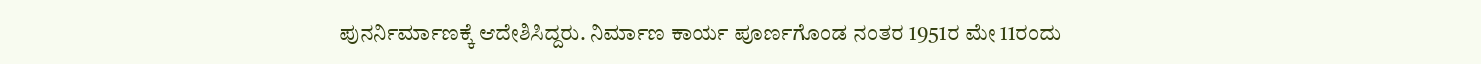ಪುನರ್ನಿರ್ಮಾಣಕ್ಕೆ ಆದೇಶಿಸಿದ್ದರು. ನಿರ್ಮಾಣ ಕಾರ್ಯ ಪೂರ್ಣಗೊಂಡ ನಂತರ 1951ರ ಮೇ 11ರಂದು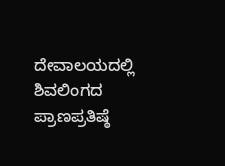ದೇವಾಲಯದಲ್ಲಿ ಶಿವಲಿಂಗದ ಪ್ರಾಣಪ್ರತಿಷ್ಠೆ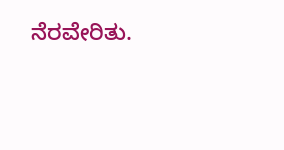ನೆರವೇರಿತು.